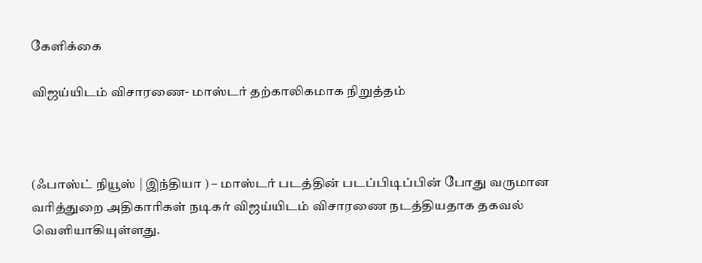கேளிக்கை

விஜய்யிடம் விசாரணை- மாஸ்டர் தற்காலிகமாக நிறுத்தம்



(ஃபாஸ்ட் நியூஸ் | இந்தியா ) – மாஸ்டர் படத்தின் படப்பிடிப்பின் போது வருமான வரித்துறை அதிகாரிகள் நடிகர் விஜய்யிடம் விசாரணை நடத்தியதாக தகவல் வெளியாகியுள்ளது.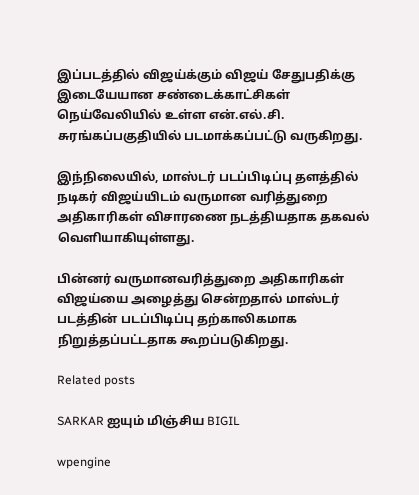இப்படத்தில் விஜய்க்கும் விஜய் சேதுபதிக்கு இடையேயான சண்டைக்காட்சிகள் நெய்வேலியில் உள்ள என்.எல்.சி. சுரங்கப்பகுதியில் படமாக்கப்பட்டு வருகிறது.

இந்நிலையில், மாஸ்டர் படப்பிடிப்பு தளத்தில் நடிகர் விஜய்யிடம் வருமான வரித்துறை அதிகாரிகள் விசாரணை நடத்தியதாக தகவல் வெளியாகியுள்ளது.

பின்னர் வருமானவரித்துறை அதிகாரிகள் விஜய்யை அழைத்து சென்றதால் மாஸ்டர் படத்தின் படப்பிடிப்பு தற்காலிகமாக நிறுத்தப்பட்டதாக கூறப்படுகிறது.

Related posts

SARKAR ஐயும் மிஞ்சிய BIGIL

wpengine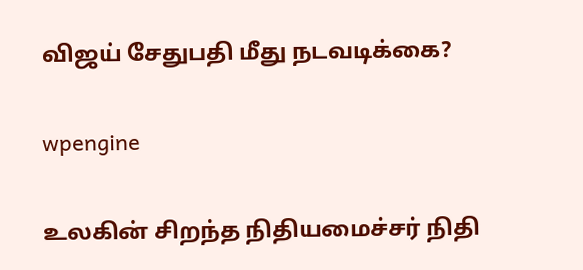விஜய் சேதுபதி மீது நடவடிக்கை?

wpengine

உலகின் சிறந்த நிதியமைச்சர் நிதி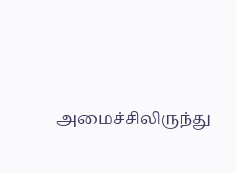அமைச்சிலிருந்து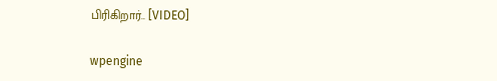பிரிகிறார்.. [VIDEO]

wpengine